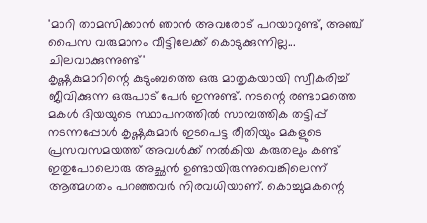'മാറി താമസിക്കാൻ ഞാൻ അവരോട് പറയാറുണ്ട്, അഞ്ച് പൈസ വരുമാനം വീട്ടിലേക്ക് കൊടുക്കുന്നില്ല... ചിലവാക്കുന്നുണ്ട്'
കൃഷ്ണകുമാറിന്റെ കുടുംബത്തെ ഒരു മാതൃകയായി സ്വീകരിച്ച് ജീവിക്കുന്ന ഒരുപാട് പേർ ഇന്നുണ്ട്. നടന്റെ രണ്ടാമത്തെ മകൾ ദിയയുടെ സ്ഥാപനത്തിൽ സാമ്പത്തിക തട്ടിപ്പ് നടന്നപ്പോൾ കൃഷ്ണകുമാർ ഇടപെട്ട രീതിയും മകളുടെ പ്രസവസമയത്ത് അവൾക്ക് നൽകിയ കരുതലും കണ്ട് ഇതുപോലൊരു അച്ഛൻ ഉണ്ടായിരുന്നുവെങ്കിലെന്ന് ആത്മഗതം പറഞ്ഞവർ നിരവധിയാണ്. കൊച്ചുമകന്റെ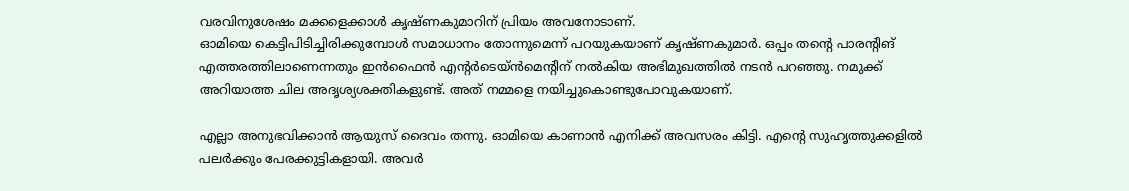വരവിനുശേഷം മക്കളെക്കാൾ കൃഷ്ണകുമാറിന് പ്രിയം അവനോടാണ്.
ഓമിയെ കെട്ടിപിടിച്ചിരിക്കുമ്പോൾ സമാധാനം തോന്നുമെന്ന് പറയുകയാണ് കൃഷ്ണകുമാർ. ഒപ്പം തന്റെ പാരന്റിങ് എത്തരത്തിലാണെന്നതും ഇൻഫൈൻ എന്റർടെയ്ൻമെന്റിന് നൽകിയ അഭിമുഖത്തിൽ നടൻ പറഞ്ഞു. നമുക്ക് അറിയാത്ത ചില അദൃശ്യശക്തികളുണ്ട്. അത് നമ്മളെ നയിച്ചുകൊണ്ടുപോവുകയാണ്.

എല്ലാ അനുഭവിക്കാൻ ആയുസ് ദൈവം തന്നു. ഓമിയെ കാണാൻ എനിക്ക് അവസരം കിട്ടി. എന്റെ സുഹൃത്തുക്കളിൽ പലർക്കും പേരക്കുട്ടികളായി. അവർ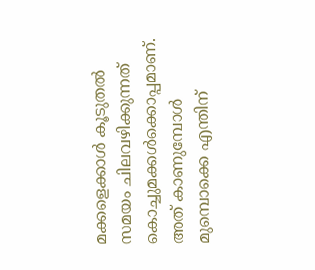മക്കളെക്കാൾ കൂടുതൽ സമയം ചിലവഴിക്കുന്നത് കൊച്ചുമക്കൾക്കൊപ്പമാണ്. അത് കാണുമ്പോൾ മുമ്പൊക്കെ എന്തിന്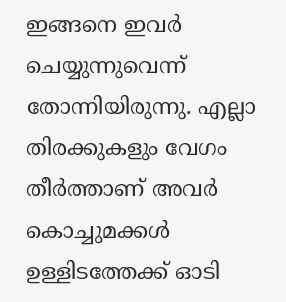ഇങ്ങനെ ഇവർ ചെയ്യുന്നുവെന്ന് തോന്നിയിരുന്നു. എല്ലാ തിരക്കുകളും വേഗം തീർത്താണ് അവർ കൊച്ചുമക്കൾ ഉള്ളിടത്തേക്ക് ഓടി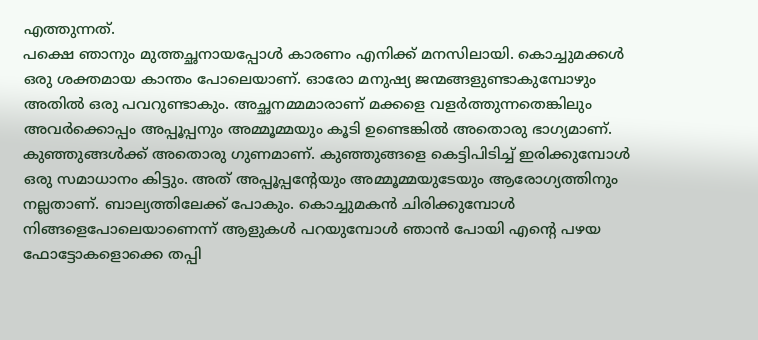എത്തുന്നത്.
പക്ഷെ ഞാനും മുത്തച്ഛനായപ്പോൾ കാരണം എനിക്ക് മനസിലായി. കൊച്ചുമക്കൾ ഒരു ശക്തമായ കാന്തം പോലെയാണ്. ഓരോ മനുഷ്യ ജന്മങ്ങളുണ്ടാകുമ്പോഴും അതിൽ ഒരു പവറുണ്ടാകും. അച്ഛനമ്മമാരാണ് മക്കളെ വളർത്തുന്നതെങ്കിലും അവർക്കൊപ്പം അപ്പൂപ്പനും അമ്മൂമ്മയും കൂടി ഉണ്ടെങ്കിൽ അതൊരു ഭാഗ്യമാണ്.
കുഞ്ഞുങ്ങൾക്ക് അതൊരു ഗുണമാണ്. കുഞ്ഞുങ്ങളെ കെട്ടിപിടിച്ച് ഇരിക്കുമ്പോൾ ഒരു സമാധാനം കിട്ടും. അത് അപ്പൂപ്പന്റേയും അമ്മൂമ്മയുടേയും ആരോഗ്യത്തിനും നല്ലതാണ്. ബാല്യത്തിലേക്ക് പോകും. കൊച്ചുമകൻ ചിരിക്കുമ്പോൾ നിങ്ങളെപോലെയാണെന്ന് ആളുകൾ പറയുമ്പോൾ ഞാൻ പോയി എന്റെ പഴയ ഫോട്ടോകളൊക്കെ തപ്പി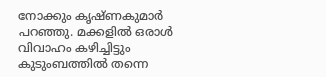നോക്കും കൃഷ്ണകുമാർ പറഞ്ഞു. മക്കളിൽ ഒരാൾ വിവാഹം കഴിച്ചിട്ടും കുടുംബത്തിൽ തന്നെ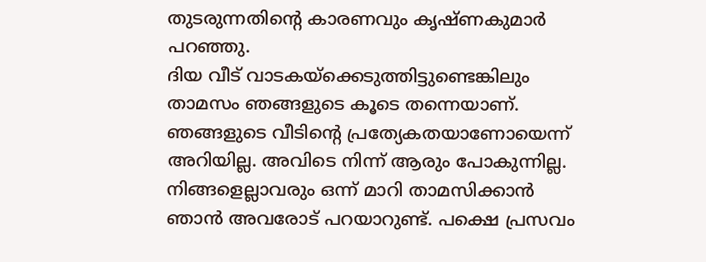തുടരുന്നതിന്റെ കാരണവും കൃഷ്ണകുമാർ പറഞ്ഞു.
ദിയ വീട് വാടകയ്ക്കെടുത്തിട്ടുണ്ടെങ്കിലും താമസം ഞങ്ങളുടെ കൂടെ തന്നെയാണ്. ഞങ്ങളുടെ വീടിന്റെ പ്രത്യേകതയാണോയെന്ന് അറിയില്ല. അവിടെ നിന്ന് ആരും പോകുന്നില്ല. നിങ്ങളെല്ലാവരും ഒന്ന് മാറി താമസിക്കാൻ ഞാൻ അവരോട് പറയാറുണ്ട്. പക്ഷെ പ്രസവം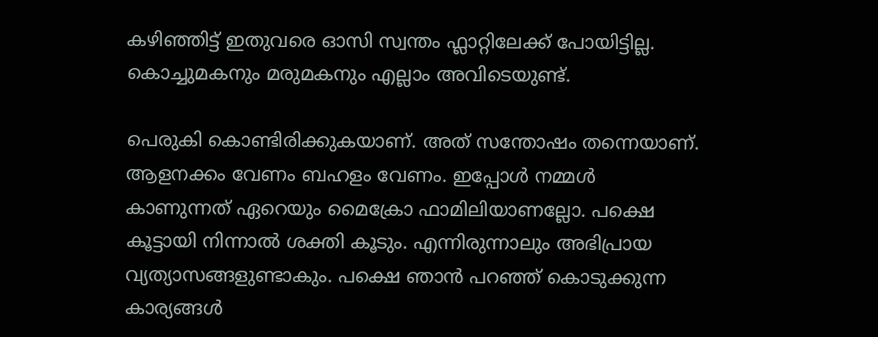കഴിഞ്ഞിട്ട് ഇതുവരെ ഓസി സ്വന്തം ഫ്ലാറ്റിലേക്ക് പോയിട്ടില്ല. കൊച്ചുമകനും മരുമകനും എല്ലാം അവിടെയുണ്ട്.

പെരുകി കൊണ്ടിരിക്കുകയാണ്. അത് സന്തോഷം തന്നെയാണ്. ആളനക്കം വേണം ബഹളം വേണം. ഇപ്പോൾ നമ്മൾ കാണുന്നത് ഏറെയും മൈക്രോ ഫാമിലിയാണല്ലോ. പക്ഷെ കൂട്ടായി നിന്നാൽ ശക്തി കൂടും. എന്നിരുന്നാലും അഭിപ്രായ വ്യത്യാസങ്ങളുണ്ടാകും. പക്ഷെ ഞാൻ പറഞ്ഞ് കൊടുക്കുന്ന കാര്യങ്ങൾ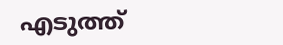എടുത്ത്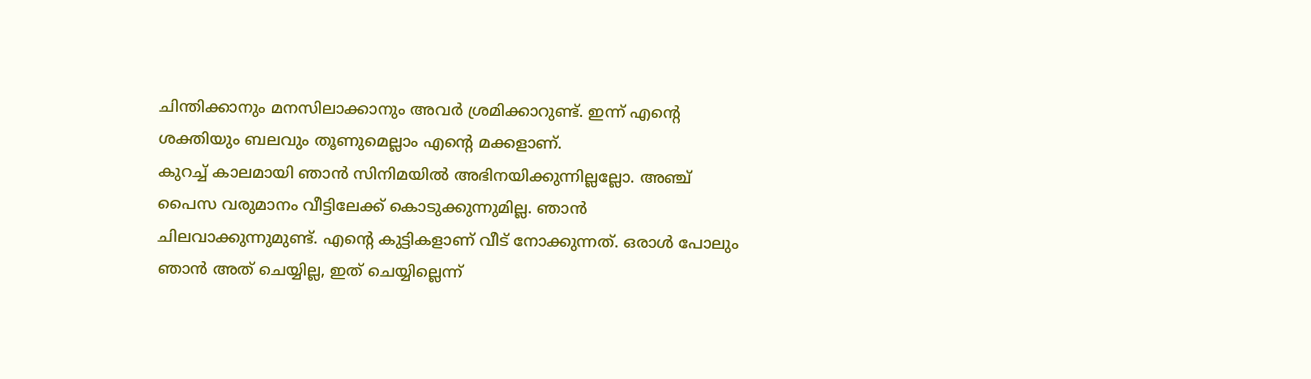ചിന്തിക്കാനും മനസിലാക്കാനും അവർ ശ്രമിക്കാറുണ്ട്. ഇന്ന് എന്റെ ശക്തിയും ബലവും തൂണുമെല്ലാം എന്റെ മക്കളാണ്.
കുറച്ച് കാലമായി ഞാൻ സിനിമയിൽ അഭിനയിക്കുന്നില്ലല്ലോ. അഞ്ച് പൈസ വരുമാനം വീട്ടിലേക്ക് കൊടുക്കുന്നുമില്ല. ഞാൻ ചിലവാക്കുന്നുമുണ്ട്. എന്റെ കുട്ടികളാണ് വീട് നോക്കുന്നത്. ഒരാൾ പോലും ഞാൻ അത് ചെയ്യില്ല, ഇത് ചെയ്യില്ലെന്ന്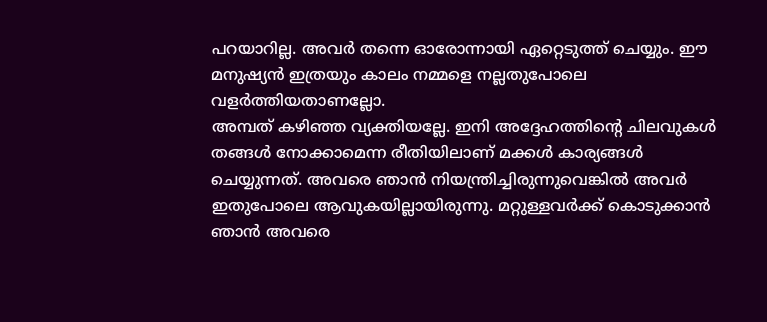പറയാറില്ല. അവർ തന്നെ ഓരോന്നായി ഏറ്റെടുത്ത് ചെയ്യും. ഈ മനുഷ്യൻ ഇത്രയും കാലം നമ്മളെ നല്ലതുപോലെ വളർത്തിയതാണല്ലോ.
അമ്പത് കഴിഞ്ഞ വ്യക്തിയല്ലേ. ഇനി അദ്ദേഹത്തിന്റെ ചിലവുകൾ തങ്ങൾ നോക്കാമെന്ന രീതിയിലാണ് മക്കൾ കാര്യങ്ങൾ ചെയ്യുന്നത്. അവരെ ഞാൻ നിയന്ത്രിച്ചിരുന്നുവെങ്കിൽ അവർ ഇതുപോലെ ആവുകയില്ലായിരുന്നു. മറ്റുള്ളവർക്ക് കൊടുക്കാൻ ഞാൻ അവരെ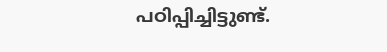പഠിപ്പിച്ചിട്ടുണ്ട്.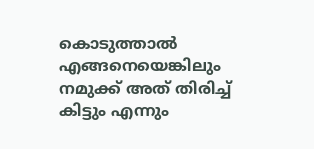കൊടുത്താൽ എങ്ങനെയെങ്കിലും നമുക്ക് അത് തിരിച്ച് കിട്ടും എന്നും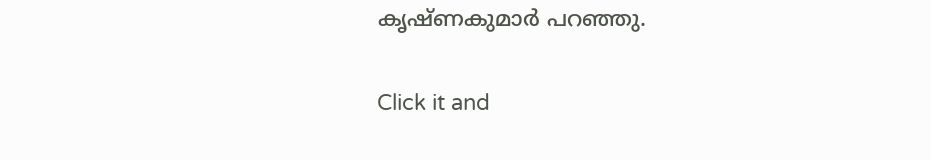കൃഷ്ണകുമാർ പറഞ്ഞു.


Click it and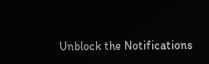Unblock the Notifications